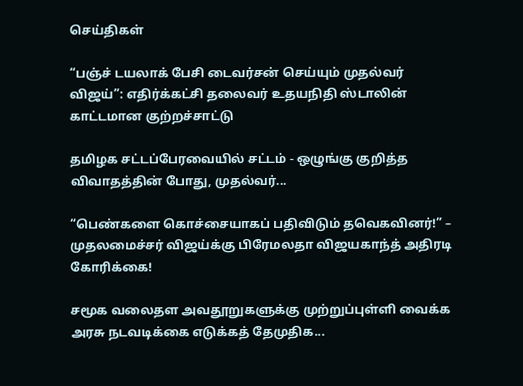செய்திகள்

“பஞ்ச் டயலாக் பேசி டைவர்சன் செய்யும் முதல்வர் விஜய்”: எதிர்க்கட்சி தலைவர் உதயநிதி ஸ்டாலின் காட்டமான குற்றச்சாட்டு

தமிழக சட்டப்பேரவையில் சட்டம் - ஒழுங்கு குறித்த விவாதத்தின் போது, முதல்வர்...

“பெண்களை கொச்சையாகப் பதிவிடும் தவெகவினர்!” – முதலமைச்சர் விஜய்க்கு பிரேமலதா விஜயகாந்த் அதிரடி கோரிக்கை!

சமூக வலைதள அவதூறுகளுக்கு முற்றுப்புள்ளி வைக்க அரசு நடவடிக்கை எடுக்கத் தேமுதிக...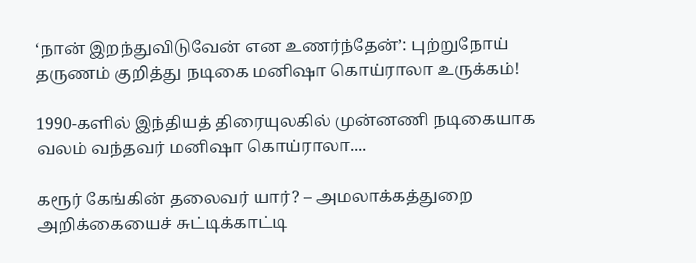‘நான் இறந்துவிடுவேன் என உணர்ந்தேன்’: புற்றுநோய் தருணம் குறித்து நடிகை மனிஷா கொய்ராலா உருக்கம்!

1990-களில் இந்தியத் திரையுலகில் முன்னணி நடிகையாக வலம் வந்தவர் மனிஷா கொய்ராலா....

கரூர் கேங்கின் தலைவர் யார்? – அமலாக்கத்துறை அறிக்கையைச் சுட்டிக்காட்டி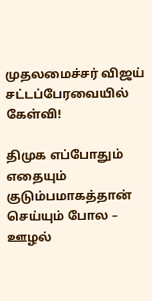முதலமைச்சர் விஜய் சட்டப்பேரவையில் கேள்வி!

திமுக எப்போதும் எதையும் குடும்பமாகத்தான் செய்யும் போல – ஊழல்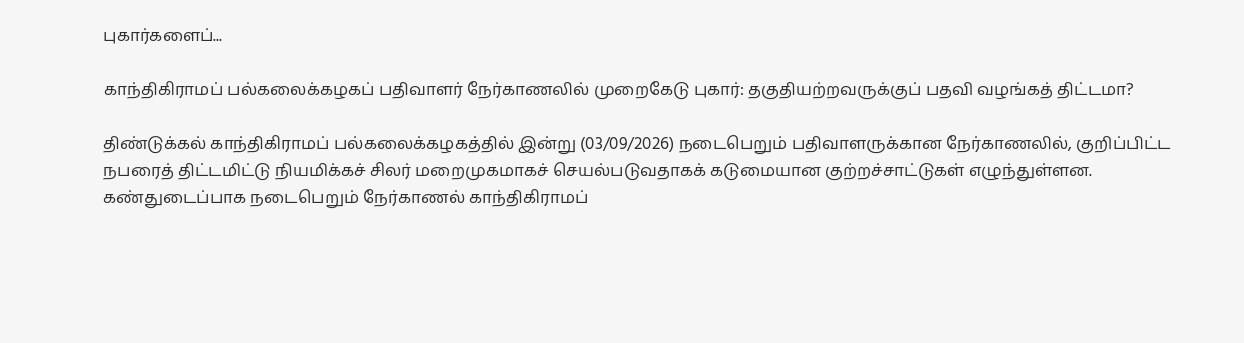புகார்களைப்...

காந்திகிராமப் பல்கலைக்கழகப் பதிவாளர் நேர்காணலில் முறைகேடு புகார்: தகுதியற்றவருக்குப் பதவி வழங்கத் திட்டமா?

திண்டுக்கல் காந்திகிராமப் பல்கலைக்கழகத்தில் இன்று (03/09/2026) நடைபெறும் பதிவாளருக்கான நேர்காணலில், குறிப்பிட்ட நபரைத் திட்டமிட்டு நியமிக்கச் சிலர் மறைமுகமாகச் செயல்படுவதாகக் கடுமையான குற்றச்சாட்டுகள் எழுந்துள்ளன. கண்துடைப்பாக நடைபெறும் நேர்காணல் காந்திகிராமப்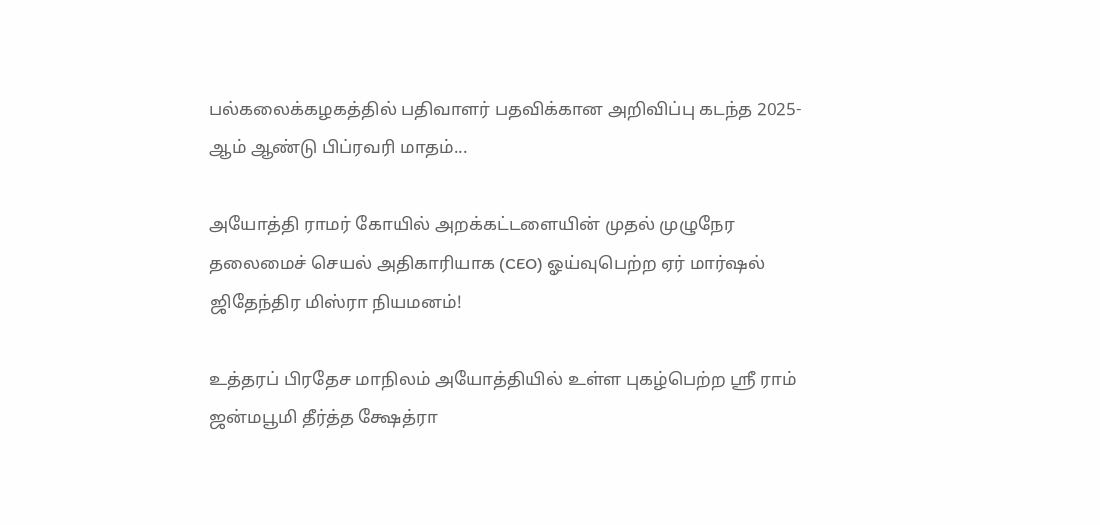பல்கலைக்கழகத்தில் பதிவாளர் பதவிக்கான அறிவிப்பு கடந்த 2025-ஆம் ஆண்டு பிப்ரவரி மாதம்...

அயோத்தி ராமர் கோயில் அறக்கட்டளையின் முதல் முழுநேர தலைமைச் செயல் அதிகாரியாக (CEO) ஓய்வுபெற்ற ஏர் மார்ஷல் ஜிதேந்திர மிஸ்ரா நியமனம்!

உத்தரப் பிரதேச மாநிலம் அயோத்தியில் உள்ள புகழ்பெற்ற ஸ்ரீ ராம் ஜன்மபூமி தீர்த்த க்ஷேத்ரா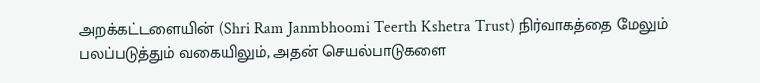அறக்கட்டளையின் (Shri Ram Janmbhoomi Teerth Kshetra Trust) நிர்வாகத்தை மேலும் பலப்படுத்தும் வகையிலும், அதன் செயல்பாடுகளை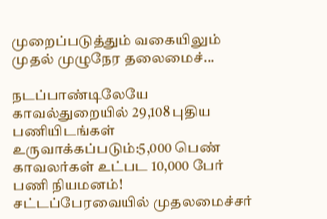முறைப்படுத்தும் வகையிலும் முதல் முழுநேர தலைமைச்...

நடப்பாண்டிலேயே காவல்துறையில் 29,108 புதிய பணியிடங்கள் உருவாக்கப்படும்:5,000 பெண் காவலர்கள் உட்பட 10,000 பேர் பணி நியமனம்! சட்டப்பேரவையில் முதலமைச்சர்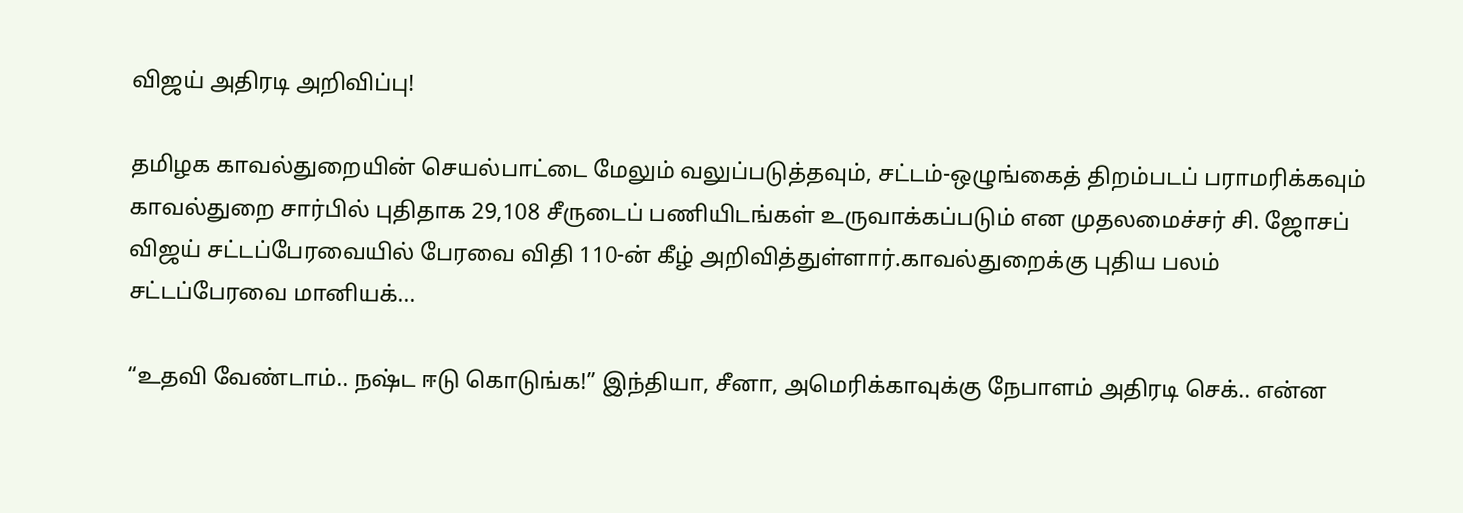விஜய் அதிரடி அறிவிப்பு!

தமிழக காவல்துறையின் செயல்பாட்டை மேலும் வலுப்படுத்தவும், சட்டம்-ஒழுங்கைத் திறம்படப் பராமரிக்கவும் காவல்துறை சார்பில் புதிதாக 29,108 சீருடைப் பணியிடங்கள் உருவாக்கப்படும் என முதலமைச்சர் சி. ஜோசப் விஜய் சட்டப்பேரவையில் பேரவை விதி 110-ன் கீழ் அறிவித்துள்ளார்.காவல்துறைக்கு புதிய பலம் சட்டப்பேரவை மானியக்...

“உதவி வேண்டாம்.. நஷ்ட ஈடு கொடுங்க!” இந்தியா, சீனா, அமெரிக்காவுக்கு நேபாளம் அதிரடி செக்.. என்ன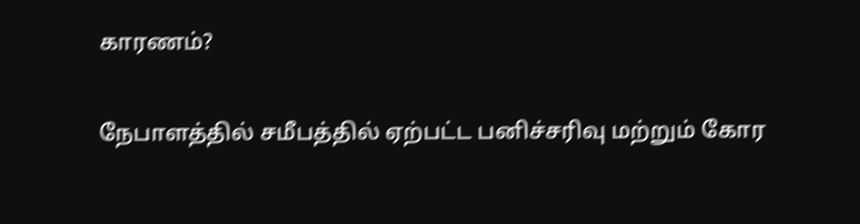காரணம்?

நேபாளத்தில் சமீபத்தில் ஏற்பட்ட பனிச்சரிவு மற்றும் கோர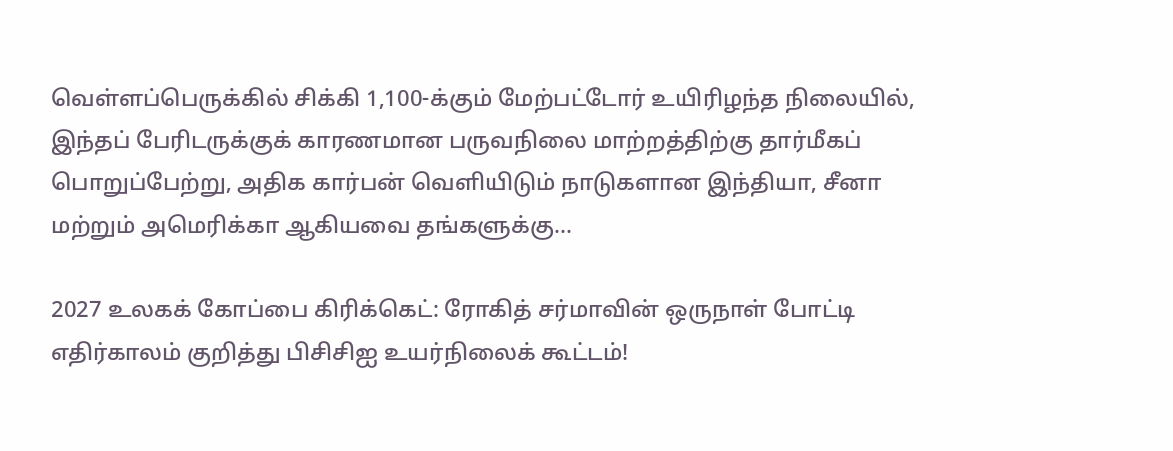வெள்ளப்பெருக்கில் சிக்கி 1,100-க்கும் மேற்பட்டோர் உயிரிழந்த நிலையில், இந்தப் பேரிடருக்குக் காரணமான பருவநிலை மாற்றத்திற்கு தார்மீகப் பொறுப்பேற்று, அதிக கார்பன் வெளியிடும் நாடுகளான இந்தியா, சீனா மற்றும் அமெரிக்கா ஆகியவை தங்களுக்கு...

2027 உலகக் கோப்பை கிரிக்கெட்: ரோகித் சர்மாவின் ஒருநாள் போட்டி எதிர்காலம் குறித்து பிசிசிஐ உயர்நிலைக் கூட்டம்!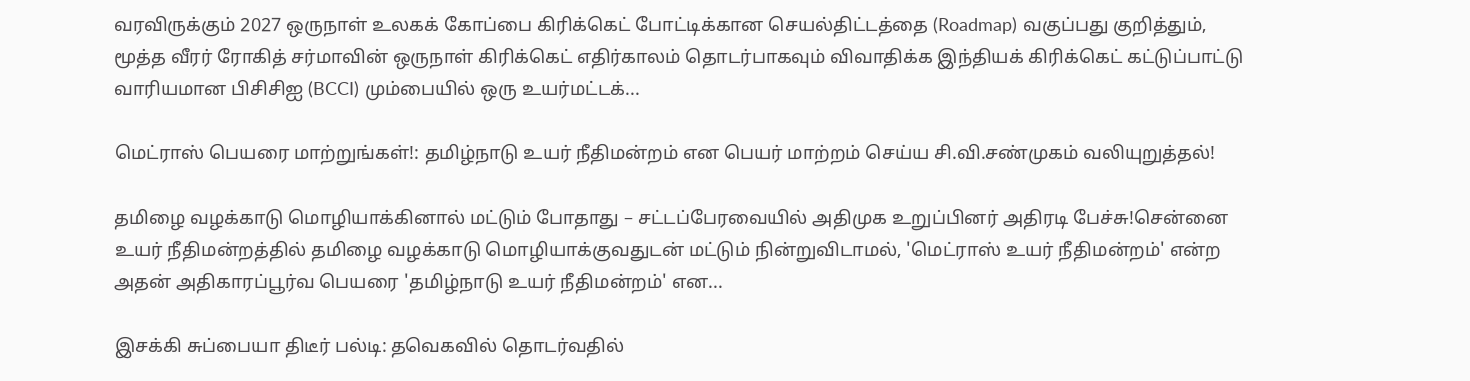வரவிருக்கும் 2027 ஒருநாள் உலகக் கோப்பை கிரிக்கெட் போட்டிக்கான செயல்திட்டத்தை (Roadmap) வகுப்பது குறித்தும், மூத்த வீரர் ரோகித் சர்மாவின் ஒருநாள் கிரிக்கெட் எதிர்காலம் தொடர்பாகவும் விவாதிக்க இந்தியக் கிரிக்கெட் கட்டுப்பாட்டு வாரியமான பிசிசிஐ (BCCI) மும்பையில் ஒரு உயர்மட்டக்...

மெட்ராஸ் பெயரை மாற்றுங்கள்!: தமிழ்நாடு உயர் நீதிமன்றம் என பெயர் மாற்றம் செய்ய சி.வி.சண்முகம் வலியுறுத்தல்!

தமிழை வழக்காடு மொழியாக்கினால் மட்டும் போதாது – சட்டப்பேரவையில் அதிமுக உறுப்பினர் அதிரடி பேச்சு!சென்னை உயர் நீதிமன்றத்தில் தமிழை வழக்காடு மொழியாக்குவதுடன் மட்டும் நின்றுவிடாமல், 'மெட்ராஸ் உயர் நீதிமன்றம்' என்ற அதன் அதிகாரப்பூர்வ பெயரை 'தமிழ்நாடு உயர் நீதிமன்றம்' என...

இசக்கி சுப்பையா திடீர் பல்டி: தவெகவில் தொடர்வதில்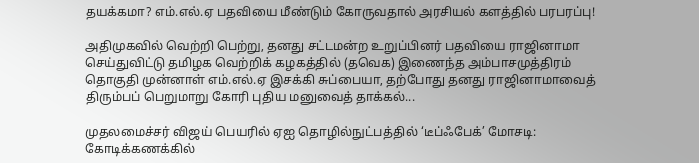தயக்கமா? எம்.எல்.ஏ பதவியை மீண்டும் கோருவதால் அரசியல் களத்தில் பரபரப்பு!

அதிமுகவில் வெற்றி பெற்று, தனது சட்டமன்ற உறுப்பினர் பதவியை ராஜினாமா செய்துவிட்டு தமிழக வெற்றிக் கழகத்தில் (தவெக) இணைந்த அம்பாசமுத்திரம் தொகுதி முன்னாள் எம்.எல்.ஏ இசக்கி சுப்பையா, தற்போது தனது ராஜினாமாவைத் திரும்பப் பெறுமாறு கோரி புதிய மனுவைத் தாக்கல்...

முதலமைச்சர் விஜய் பெயரில் ஏஐ தொழில்நுட்பத்தில் ‘டீப்ஃபேக்’ மோசடி: கோடிக்கணக்கில்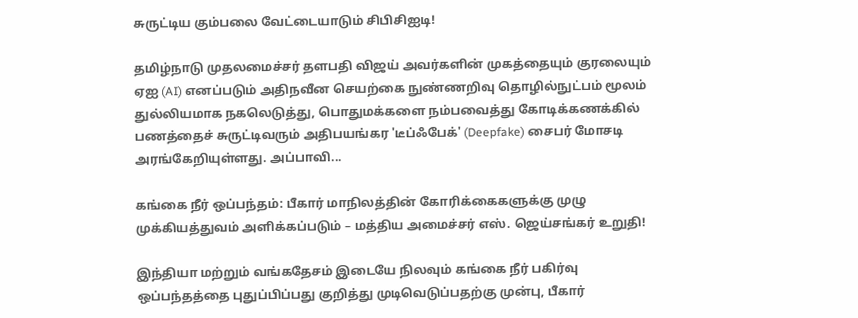சுருட்டிய கும்பலை வேட்டையாடும் சிபிசிஐடி!

தமிழ்நாடு முதலமைச்சர் தளபதி விஜய் அவர்களின் முகத்தையும் குரலையும் ஏஐ (AI) எனப்படும் அதிநவீன செயற்கை நுண்ணறிவு தொழில்நுட்பம் மூலம் துல்லியமாக நகலெடுத்து, பொதுமக்களை நம்பவைத்து கோடிக்கணக்கில் பணத்தைச் சுருட்டிவரும் அதிபயங்கர 'டீப்ஃபேக்' (Deepfake) சைபர் மோசடி அரங்கேறியுள்ளது. அப்பாவி...

கங்கை நீர் ஒப்பந்தம்: பீகார் மாநிலத்தின் கோரிக்கைகளுக்கு முழு முக்கியத்துவம் அளிக்கப்படும் – மத்திய அமைச்சர் எஸ். ஜெய்சங்கர் உறுதி!

இந்தியா மற்றும் வங்கதேசம் இடையே நிலவும் கங்கை நீர் பகிர்வு ஒப்பந்தத்தை புதுப்பிப்பது குறித்து முடிவெடுப்பதற்கு முன்பு, பீகார்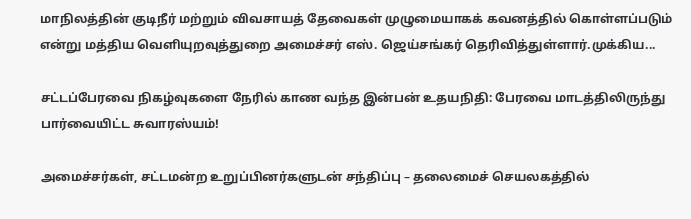மாநிலத்தின் குடிநீர் மற்றும் விவசாயத் தேவைகள் முழுமையாகக் கவனத்தில் கொள்ளப்படும் என்று மத்திய வெளியுறவுத்துறை அமைச்சர் எஸ். ஜெய்சங்கர் தெரிவித்துள்ளார்.முக்கிய...

சட்டப்பேரவை நிகழ்வுகளை நேரில் காண வந்த இன்பன் உதயநிதி: பேரவை மாடத்திலிருந்து பார்வையிட்ட சுவாரஸ்யம்!

அமைச்சர்கள், சட்டமன்ற உறுப்பினர்களுடன் சந்திப்பு – தலைமைச் செயலகத்தில்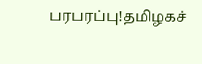பரபரப்பு!தமிழகச்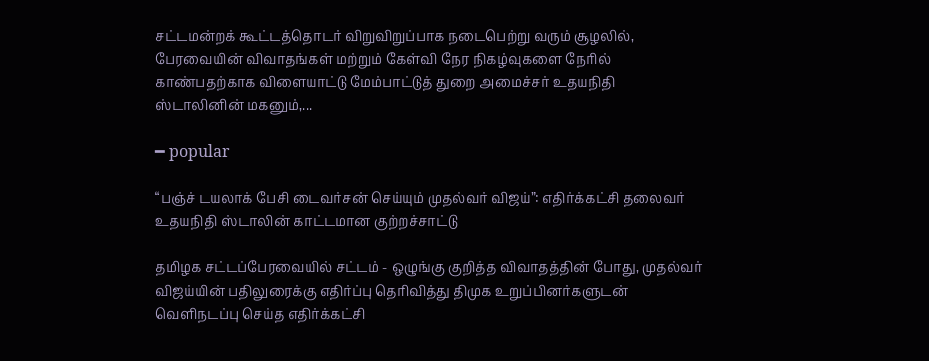சட்டமன்றக் கூட்டத்தொடர் விறுவிறுப்பாக நடைபெற்று வரும் சூழலில், பேரவையின் விவாதங்கள் மற்றும் கேள்வி நேர நிகழ்வுகளை நேரில் காண்பதற்காக விளையாட்டு மேம்பாட்டுத் துறை அமைச்சர் உதயநிதி ஸ்டாலினின் மகனும்,...

━ popular

“பஞ்ச் டயலாக் பேசி டைவர்சன் செய்யும் முதல்வர் விஜய்”: எதிர்க்கட்சி தலைவர் உதயநிதி ஸ்டாலின் காட்டமான குற்றச்சாட்டு

தமிழக சட்டப்பேரவையில் சட்டம் - ஒழுங்கு குறித்த விவாதத்தின் போது, முதல்வர் விஜய்யின் பதிலுரைக்கு எதிர்ப்பு தெரிவித்து திமுக உறுப்பினர்களுடன் வெளிநடப்பு செய்த எதிர்க்கட்சி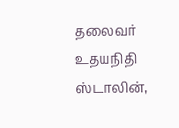தலைவர் உதயநிதி ஸ்டாலின்,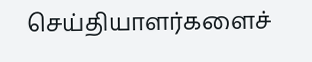செய்தியாளர்களைச்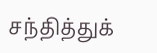சந்தித்துக்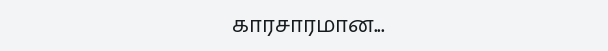காரசாரமான...